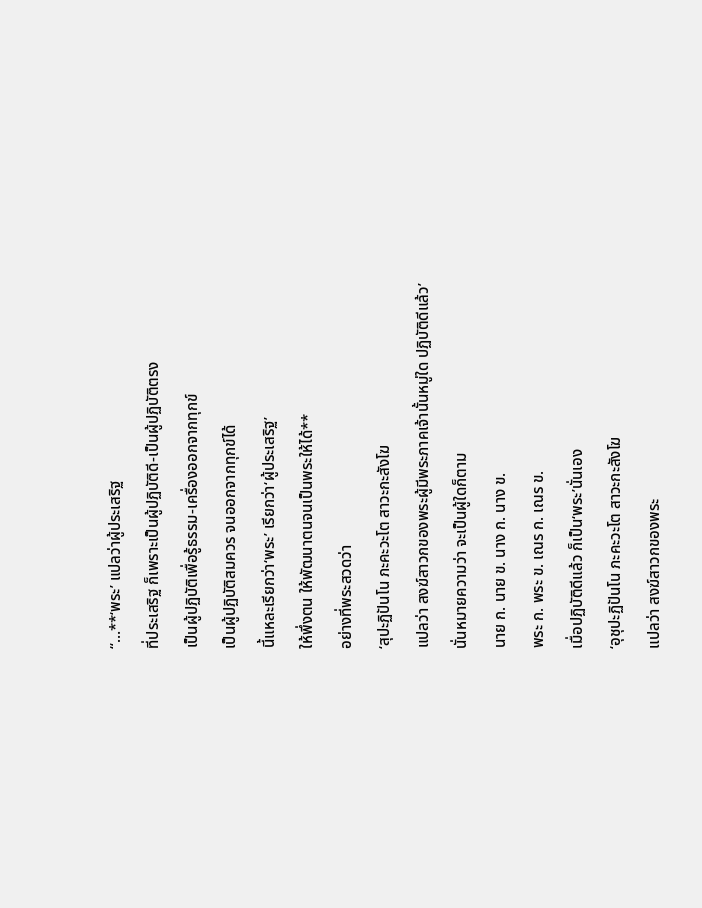“…**‘พระ’ แปลว่าผู้ประเสริฐ
ที่ประเสริฐ ก็เพราะเป็นผู้ปฏิบัติดี-เป็นผู้ปฏิบัติตรง
เป็นผู้ปฏิบัติเพื่อรู้ธรรม-เครื่องออกจากทุกข์
เป็นผู้ปฏิบัติสมควร จนออกจากทุกข์ได้
นี้แหละเรียกว่า‘พระ’ เรียกว่า‘ผู้ประเสริฐ’
ให้พึ่งตน ให้พัฒนาตนจนเป็นพระให้ได้**
อย่างที่พระสวดว่า
‘สุปะฏิปันโน ภะคะวะโต สาวะกะสังโฆ
แปลว่า สงฆ์สาวกของพระผู้มีพระภาคเจ้านั้นหมู่ใด ปฏิบัติดีแล้ว’
นั่นหมายความว่า จะเป็นผู้ใดก็ตาม
นาย ก. นาย ข. นาง ก. นาง ข.
พระ ก. พระ ข. เณร ก. เณร ข.
เมื่อปฏิบัติดีแล้ว ก็เป็น‘พระ’นั่นเอง
‘อุชุปะฏิปันโน ภะคะวะโต สาวะกะสังโฆ
แปลว่า สงฆ์สาวกของพระ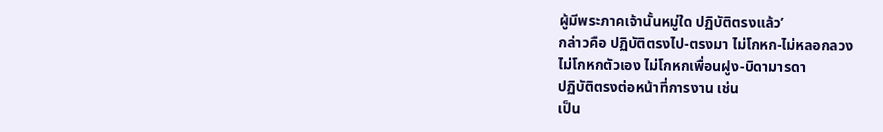ผู้มีพระภาคเจ้านั้นหมู่ใด ปฏิบัติตรงแล้ว’
กล่าวคือ ปฏิบัติตรงไป-ตรงมา ไม่โกหก-ไม่หลอกลวง
ไม่โกหกตัวเอง ไม่โกหกเพื่อนฝูง-บิดามารดา
ปฏิบัติตรงต่อหน้าที่การงาน เช่น
เป็น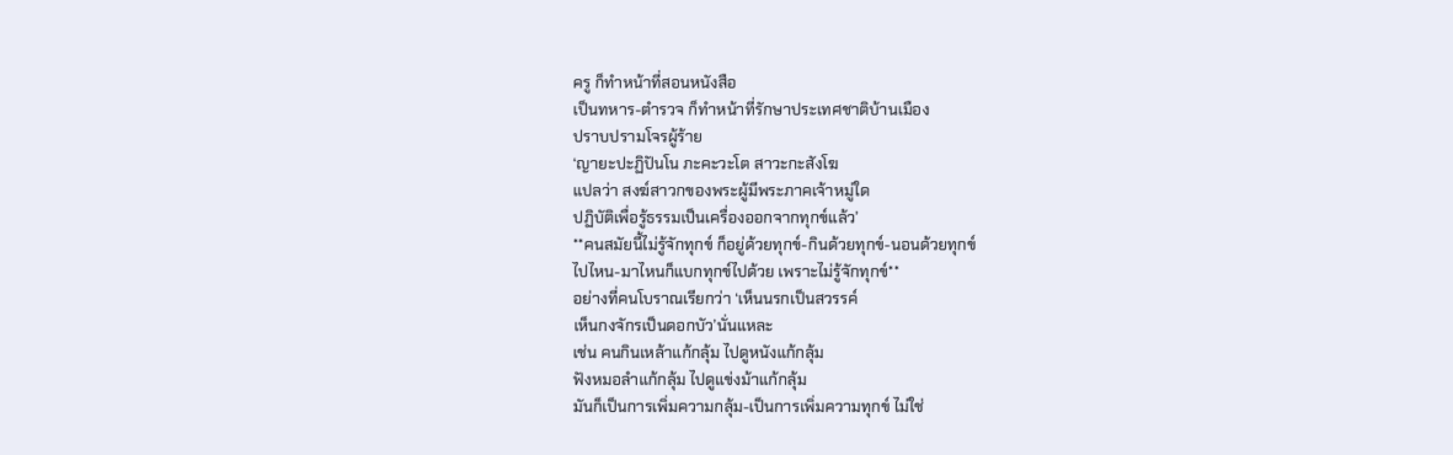ครู ก็ทำหน้าที่สอนหนังสือ
เป็นทหาร-ตำรวจ ก็ทำหน้าที่รักษาประเทศชาติบ้านเมือง
ปราบปรามโจรผู้ร้าย
‘ญายะปะฏิปันโน ภะคะวะโต สาวะกะสังโฆ
แปลว่า สงฆ์สาวกของพระผู้มีพระภาคเจ้าหมู่ใด
ปฏิบัติเพื่อรู้ธรรมเป็นเครื่องออกจากทุกข์แล้ว’
**คนสมัยนี้ไม่รู้จักทุกข์ ก็อยู่ด้วยทุกข์-กินด้วยทุกข์-นอนด้วยทุกข์
ไปไหน-มาไหนก็แบกทุกข์ไปด้วย เพราะไม่รู้จักทุกข์**
อย่างที่คนโบราณเรียกว่า ‘เห็นนรกเป็นสวรรค์
เห็นกงจักรเป็นดอกบัว’นั่นแหละ
เช่น คนกินเหล้าแก้กลุ้ม ไปดูหนังแก้กลุ้ม
ฟังหมอลำแก้กลุ้ม ไปดูแข่งม้าแก้กลุ้ม
มันก็เป็นการเพิ่มความกลุ้ม-เป็นการเพิ่มความทุกข์ ไม่ใช่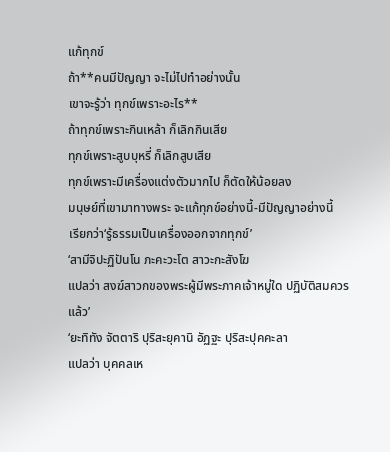แก้ทุกข์
ถ้า**คนมีปัญญา จะไม่ไปทำอย่างนั้น
เขาจะรู้ว่า ทุกข์เพราะอะไร**
ถ้าทุกข์เพราะกินเหล้า ก็เลิกกินเสีย
ทุกข์เพราะสูบบุหรี่ ก็เลิกสูบเสีย
ทุกข์เพราะมีเครื่องแต่งตัวมากไป ก็ตัดให้น้อยลง
มนุษย์ที่เขามาทางพระ จะแก้ทุกข์อย่างนี้-มีปัญญาอย่างนี้
เรียกว่า‘รู้ธรรมเป็นเครื่องออกจากทุกข์’
‘สามีจิปะฏิปันโน ภะคะวะโต สาวะกะสังโฆ
แปลว่า สงฆ์สาวกของพระผู้มีพระภาคเจ้าหมู่ใด ปฏิบัติสมควรแล้ว’
‘ยะทิทัง จัตตาริ ปุริสะยุคานิ อัฏฐะ ปุริสะปุคคะลา
แปลว่า บุคคลเห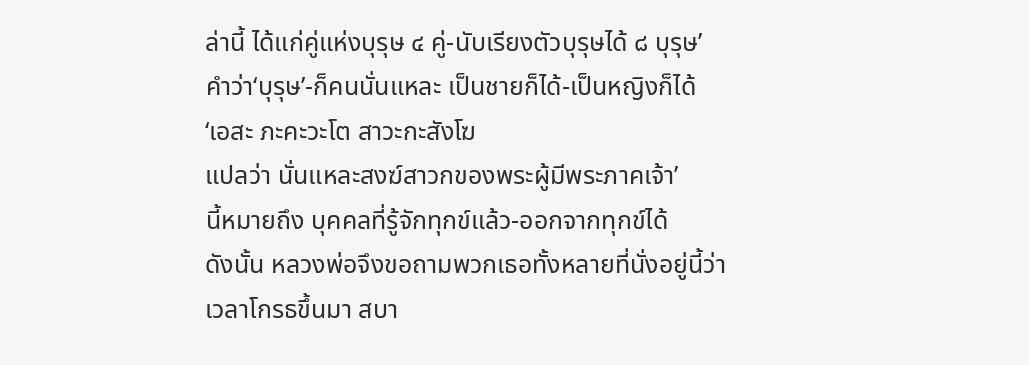ล่านี้ ได้แก่คู่แห่งบุรุษ ๔ คู่-นับเรียงตัวบุรุษได้ ๘ บุรุษ’
คำว่า‘บุรุษ’-ก็คนนั่นแหละ เป็นชายก็ได้-เป็นหญิงก็ได้
‘เอสะ ภะคะวะโต สาวะกะสังโฆ
แปลว่า นั่นแหละสงฆ์สาวกของพระผู้มีพระภาคเจ้า’
นี้หมายถึง บุคคลที่รู้จักทุกข์แล้ว-ออกจากทุกข์ได้
ดังนั้น หลวงพ่อจึงขอถามพวกเธอทั้งหลายที่นั่งอยู่นี้ว่า
เวลาโกรธขึ้นมา สบา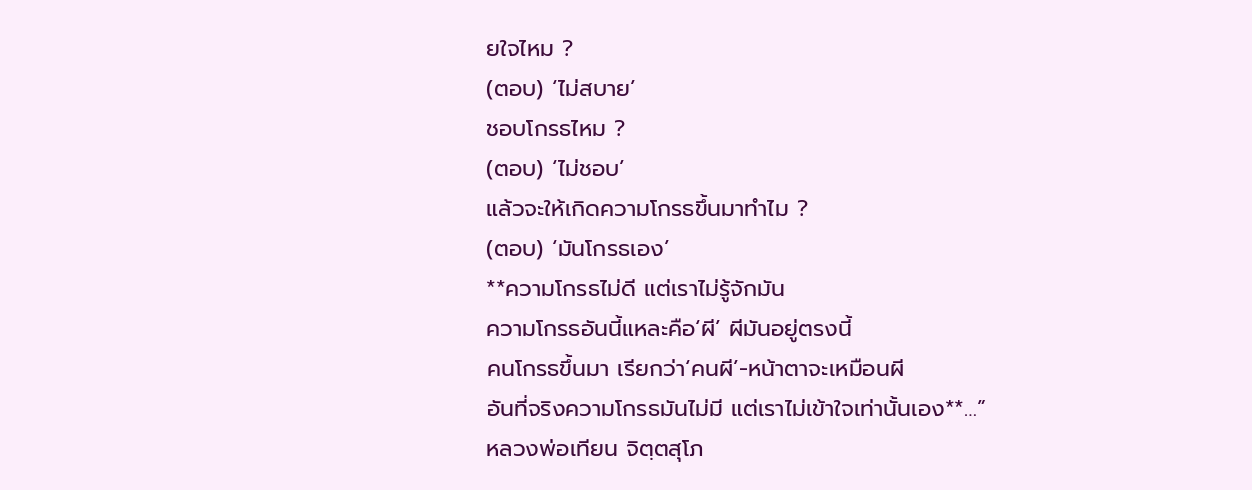ยใจไหม ?
(ตอบ) ‘ไม่สบาย’
ชอบโกรธไหม ?
(ตอบ) ‘ไม่ชอบ’
แล้วจะให้เกิดความโกรธขึ้นมาทำไม ?
(ตอบ) ‘มันโกรธเอง’
**ความโกรธไม่ดี แต่เราไม่รู้จักมัน
ความโกรธอันนี้แหละคือ‘ผี’ ผีมันอยู่ตรงนี้
คนโกรธขึ้นมา เรียกว่า‘คนผี’-หน้าตาจะเหมือนผี
อันที่จริงความโกรธมันไม่มี แต่เราไม่เข้าใจเท่านั้นเอง**…”
หลวงพ่อเทียน จิตฺตสุโภ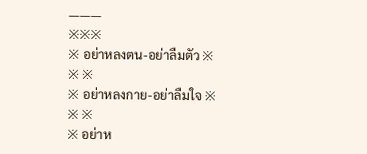———
※※※
※ อย่าหลงตน-อย่าลืมตัว ※
※ ※
※ อย่าหลงกาย-อย่าลืมใจ ※
※ ※
※ อย่าห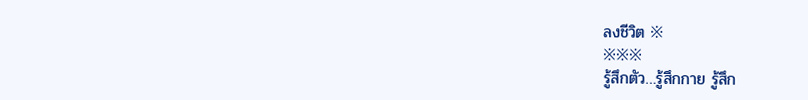ลงชีวิต ※
※※※
รู้สึกตัว…รู้สึกกาย รู้สึก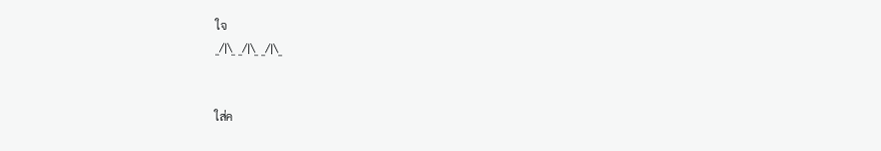ใจ
_/|\_ _/|\_ _/|\_


ใส่ค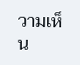วามเห็น